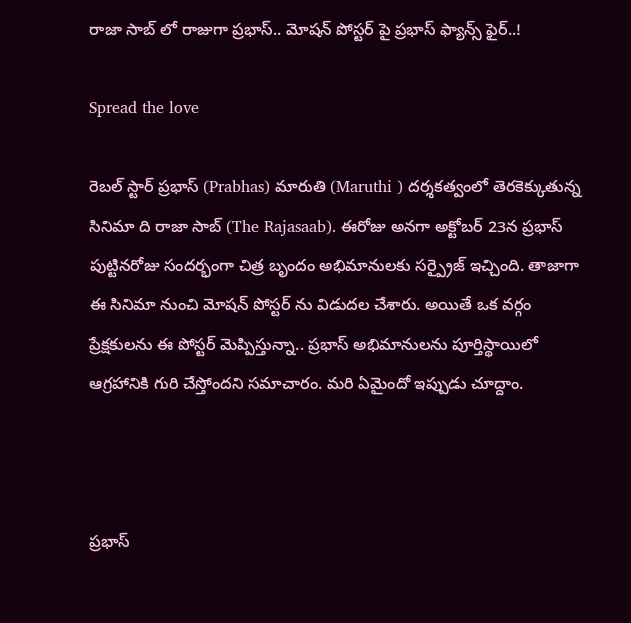రాజా సాబ్ లో రాజుగా ప్రభాస్.. మోషన్ పోస్టర్ పై ప్రభాస్ ఫ్యాన్స్ ఫైర్..!

Spread the love

రెబల్ స్టార్ ప్రభాస్ (Prabhas) మారుతి (Maruthi ) దర్శకత్వంలో తెరకెక్కుతున్న సినిమా ది రాజా సాబ్ (The Rajasaab). ఈరోజు అనగా అక్టోబర్ 23న ప్రభాస్ పుట్టినరోజు సందర్భంగా చిత్ర బృందం అభిమానులకు సర్ప్రైజ్ ఇచ్చింది. తాజాగా ఈ సినిమా నుంచి మోషన్ పోస్టర్ ను విడుదల చేశారు. అయితే ఒక వర్గం ప్రేక్షకులను ఈ పోస్టర్ మెప్పిస్తున్నా.. ప్రభాస్ అభిమానులను పూర్తిస్థాయిలో ఆగ్రహానికి గురి చేస్తోందని సమాచారం. మరి ఏమైందో ఇప్పుడు చూద్దాం.



ప్రభాస్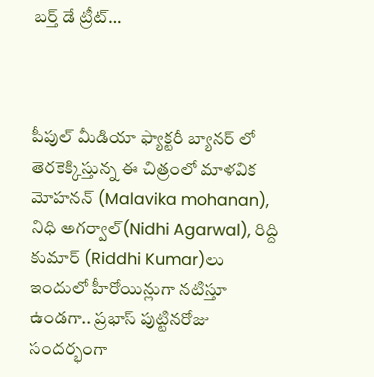బర్త్ డే ట్రీట్…



పీపుల్ మీడియా ఫ్యాక్టరీ బ్యానర్ లో తెరకెక్కిస్తున్న ఈ చిత్రంలో మాళవిక మోహనన్ (Malavika mohanan), నిధి అగర్వాల్(Nidhi Agarwal), రిద్ది కుమార్ (Riddhi Kumar)లు ఇందులో హీరోయిన్లుగా నటిస్తూ ఉండగా.. ప్రభాస్ పుట్టినరోజు సందర్భంగా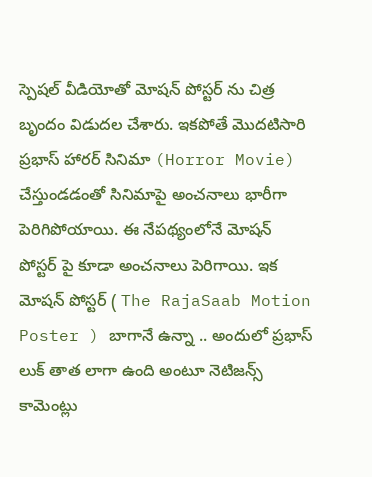స్పెషల్ వీడియోతో మోషన్ పోస్టర్ ను చిత్ర బృందం విడుదల చేశారు. ఇకపోతే మొదటిసారి ప్రభాస్ హారర్ సినిమా (Horror Movie) చేస్తుండడంతో సినిమాపై అంచనాలు భారీగా పెరిగిపోయాయి. ఈ నేపథ్యంలోనే మోషన్ పోస్టర్ పై కూడా అంచనాలు పెరిగాయి. ఇక మోషన్ పోస్టర్ ( The RajaSaab Motion Poster ) బాగానే ఉన్నా .. అందులో ప్రభాస్ లుక్ తాత లాగా ఉంది అంటూ నెటిజన్స్ కామెంట్లు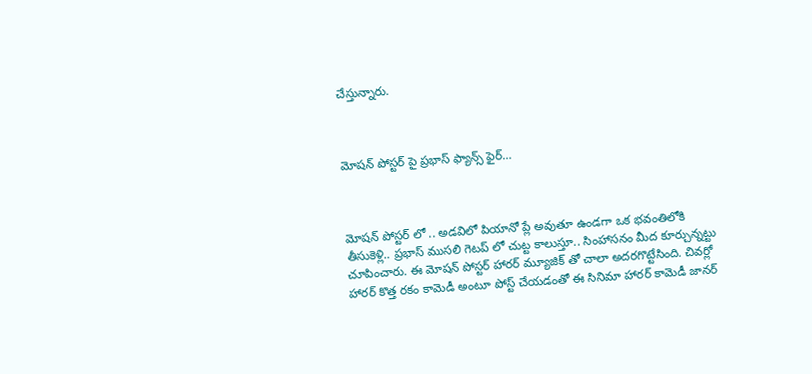చేస్తున్నారు.



మోషన్ పోస్టర్ పై ప్రభాస్ ఫ్యాన్స్ ఫైర్…



మోషన్ పోస్టర్ లో .. అడవిలో పియానో ప్లే అవుతూ ఉండగా ఒక భవంతిలోకి తీసుకెళ్లి.. ప్రభాస్ ముసలి గెటప్ లో చుట్ట కాలుస్తూ.. సింహాసనం మీద కూర్చున్నట్టు చూపించారు. ఈ మోషన్ పోస్టర్ హారర్ మ్యూజిక్ తో చాలా అదరగొట్టేసింది. చివర్లో హారర్ కొత్త రకం కామెడీ అంటూ పోస్ట్ చేయడంతో ఈ సినిమా హారర్ కామెడీ జానర్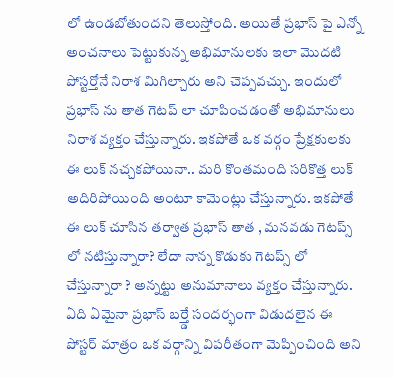లో ఉండబోతుందని తెలుస్తోంది. అయితే ప్రభాస్ పై ఎన్నో అంచనాలు పెట్టుకున్న అభిమానులకు ఇలా మొదటి పోస్టర్తోనే నిరాశ మిగిల్చారు అని చెప్పవచ్చు. ఇందులో ప్రభాస్ ను తాత గెటప్ లా చూపించడంతో అభిమానులు నిరాశ వ్యక్తం చేస్తున్నారు. ఇకపోతే ఒక వర్గం ప్రేక్షకులకు ఈ లుక్ నచ్చకపోయినా.. మరి కొంతమంది సరికొత్త లుక్ అదిరిపోయింది అంటూ కామెంట్లు చేస్తున్నారు. ఇకపోతే ఈ లుక్ చూసిన తర్వాత ప్రభాస్ తాత , మనవడు గెటప్స్ లో నటిస్తున్నారా? లేదా నాన్న కొడుకు గెటప్స్ లో చేస్తున్నారా ? అన్నట్టు అనుమానాలు వ్యక్తం చేస్తున్నారు. ఏది ఏమైనా ప్రభాస్ బర్త్డే సందర్భంగా విడుదలైన ఈ పోస్టర్ మాత్రం ఒక వర్గాన్ని విపరీతంగా మెప్పించింది అని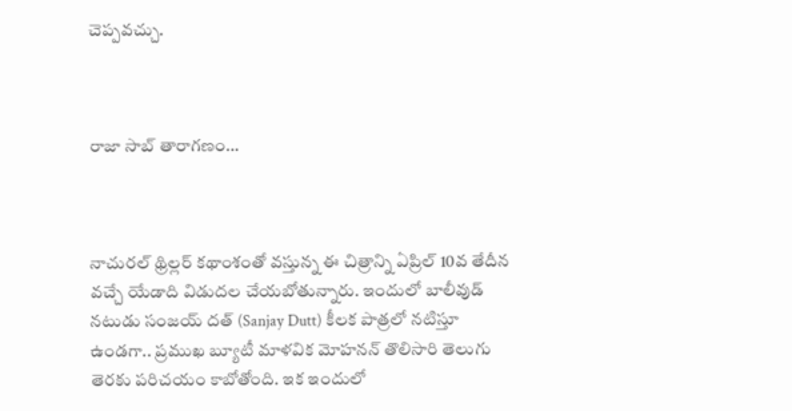చెప్పవచ్చు.



రాజా సాబ్ తారాగణం…



నాచురల్ థ్రిల్లర్ కథాంశంతో వస్తున్న ఈ చిత్రాన్ని ఏప్రిల్ 10వ తేదీన వచ్చే యేడాది విడుదల చేయబోతున్నారు. ఇందులో బాలీవుడ్ నటుడు సంజయ్ దత్ (Sanjay Dutt) కీలక పాత్రలో నటిస్తూ ఉండగా.. ప్రముఖ బ్యూటీ మాళవిక మోహనన్ తొలిసారి తెలుగు తెరకు పరిచయం కాబోతోంది. ఇక ఇందులో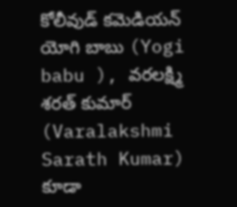కోలీవుడ్ కమెడియన్ యోగి బాబు (Yogi babu ), వరలక్ష్మి శరత్ కుమార్ (Varalakshmi Sarath Kumar) కూడా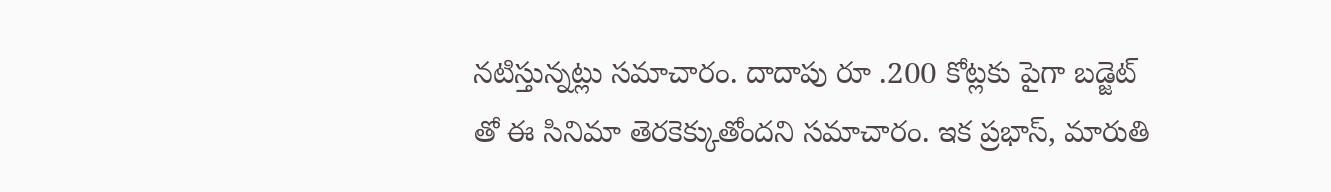నటిస్తున్నట్లు సమాచారం. దాదాపు రూ .200 కోట్లకు పైగా బడ్జెట్ తో ఈ సినిమా తెరకెక్కుతోందని సమాచారం. ఇక ప్రభాస్, మారుతి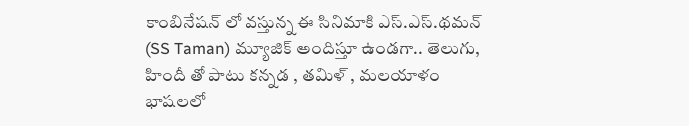కాంబినేషన్ లో వస్తున్న ఈ సినిమాకి ఎస్.ఎస్.థమన్ (SS Taman) మ్యూజిక్ అందిస్తూ ఉండగా.. తెలుగు, హిందీ తో పాటు కన్నడ , తమిళ్ , మలయాళం భాషలలో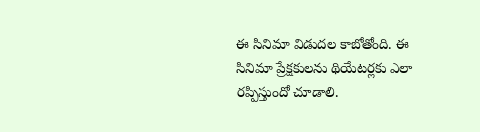ఈ సినిమా విడుదల కాబోతోంది. ఈ సినిమా ప్రేక్షకులను థియేటర్లకు ఎలా రప్పిస్తుందో చూడాలి.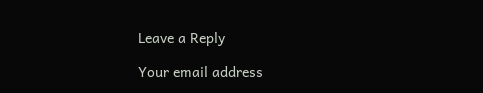Leave a Reply

Your email address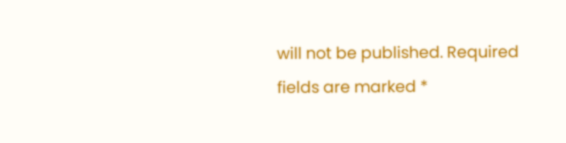will not be published. Required fields are marked *